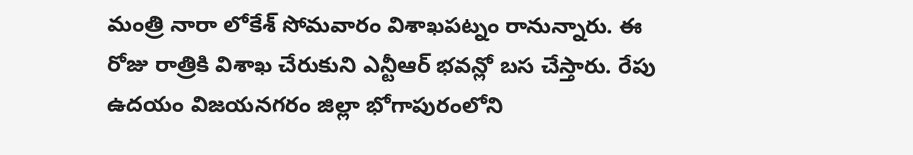మంత్రి నారా లోకేశ్ సోమవారం విశాఖపట్నం రానున్నారు. ఈ రోజు రాత్రికి విశాఖ చేరుకుని ఎన్టీఆర్ భవన్లో బస చేస్తారు. రేపు ఉదయం విజయనగరం జిల్లా భోగాపురంలోని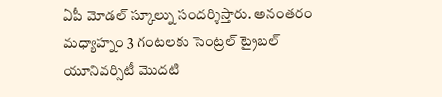ఏపీ మోడల్ స్కూల్ను సందర్శిస్తారు. అనంతరం మధ్యాహ్నం 3 గంటలకు సెంట్రల్ ట్రైబల్ యూనివర్సిటీ మొదటి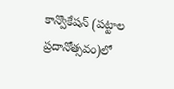కాన్వొకేషన్ (పట్టాల ప్రదానోత్సవం)లో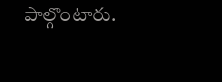పాల్గొంటారు.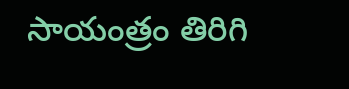సాయంత్రం తిరిగి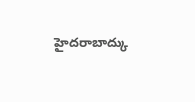హైదరాబాద్కు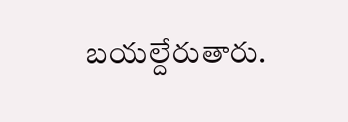బయల్దేరుతారు.